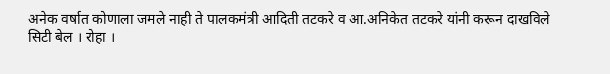अनेक वर्षात कोणाला जमले नाही ते पालकमंत्री आदिती तटकरे व आ.अनिकेत तटकरे यांनी करून दाखविले
सिटी बेल । रोहा ।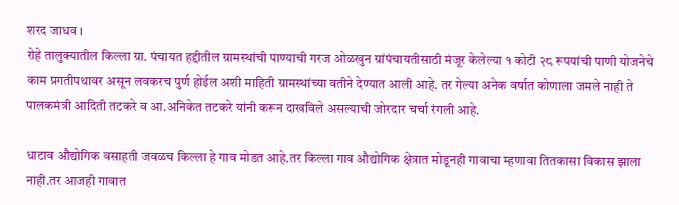शरद जाधव ।
रोहे तालुक्यातील किल्ला ग्रा. पंचायत हद्दीतील ग्रामस्थांची पाण्याची गरज ओळखुन ग्रांपंचायतीसाठी मंजूर केलेल्या १ कोटी २८ रूपयांची पाणी योजनेचे काम प्रगतीपथावर असून लवकरच पुर्ण होईल अशी माहिती ग्रामस्थांच्या वतीने देण्यात आली आहे. तर गेल्या अनेक वर्षात कोणाला जमले नाही ते पालकमंत्री आदिती तटकरे व आ.अनिकेत तटकरे यांनी करून दाखविले असल्याची जोरदार चर्चा रंगली आहे.

धाटाव औद्योगिक वसाहती जवळच किल्ला हे गाव मोडत आहे.तर किल्ला गाव औद्योगिक क्षेत्रात मोडूनही गावाचा म्हणावा तितकासा विकास झाला नाही.तर आजही गावात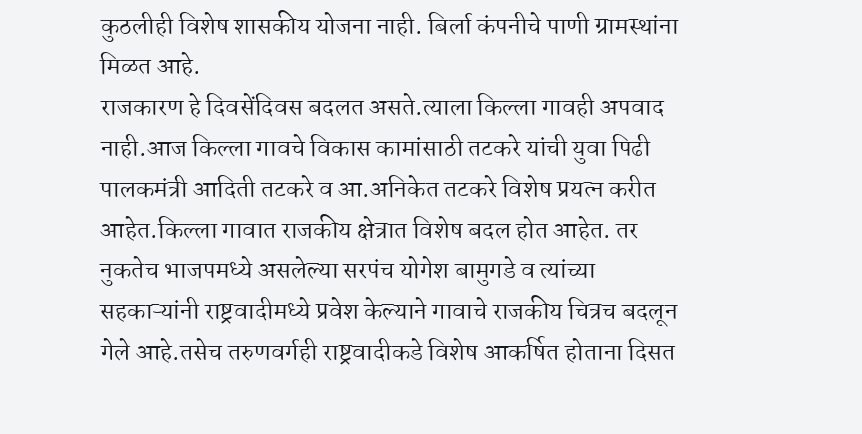कुठलीही विशेष शासकीय योजना नाही. बिर्ला कंपनीचे पाणी ग्रामस्थांना मिळत आहे.
राजकारण हे दिवसेंदिवस बदलत असते.त्याला किल्ला गावही अपवाद नाही.आज किल्ला गावचे विकास कामांसाठी तटकरे यांची युवा पिढी पालकमंत्री आदिती तटकरे व आ.अनिकेत तटकरे विशेष प्रयत्न करीत आहेत.किल्ला गावात राजकीय क्षेत्रात विशेष बदल होत आहेत. तर नुकतेच भाजपमध्ये असलेल्या सरपंच योगेश बामुगडे व त्यांच्या सहकाऱ्यांनी राष्ट्रवादीमध्ये प्रवेश केल्याने गावाचे राजकीय चित्रच बदलून गेले आहे.तसेच तरुणवर्गही राष्ट्रवादीकडे विशेष आकर्षित होताना दिसत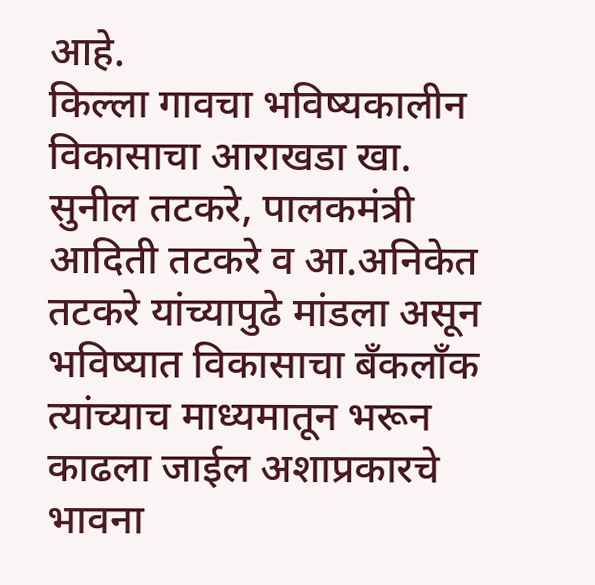आहे.
किल्ला गावचा भविष्यकालीन विकासाचा आराखडा खा. सुनील तटकरे, पालकमंत्री आदिती तटकरे व आ.अनिकेत तटकरे यांच्यापुढे मांडला असून भविष्यात विकासाचा बँकलाँक त्यांच्याच माध्यमातून भरून काढला जाईल अशाप्रकारचे भावना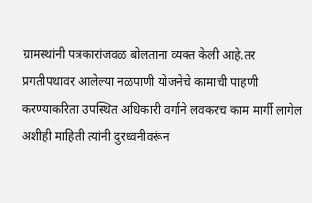ग्रामस्थांनी पत्रकारांजवळ बोलताना व्यक्त केली आहे.तर प्रगतीपथावर आलेल्या नळपाणी योजनेचे कामाची पाहणी करण्याकरिता उपस्थित अधिकारी वर्गाने लवकरच काम मार्गी लागेल अशीही माहिती त्यांनी दुरध्वनीवरूंन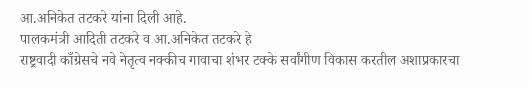आ.अनिकेत तटकरे यांना दिली आहे.
पालकमंत्री आदिती तटकरे व आ.अनिकेत तटकरे हे
राष्ट्रवादी काँग्रेसचे नवे नेतृत्व नक्कीच गावाचा शंभर टक्के सर्वांगीण विकास करतील अशाप्रकारचा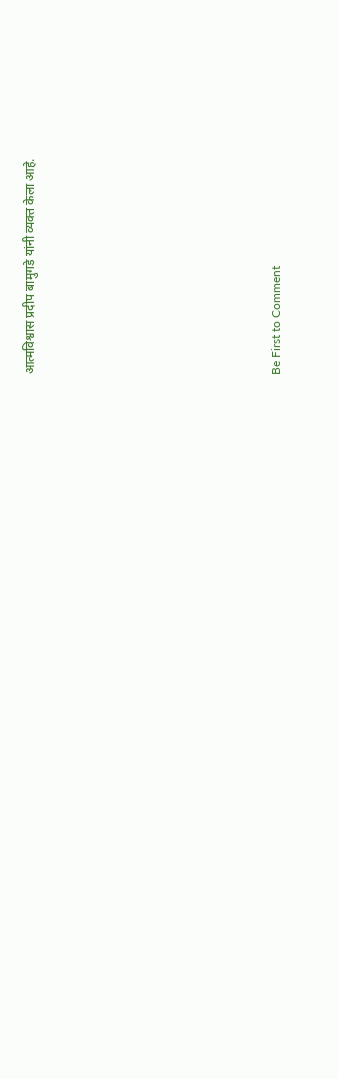आत्मविश्वास प्रदीप बामुगडे यांनी व्यक्त केला आहे.








Be First to Comment